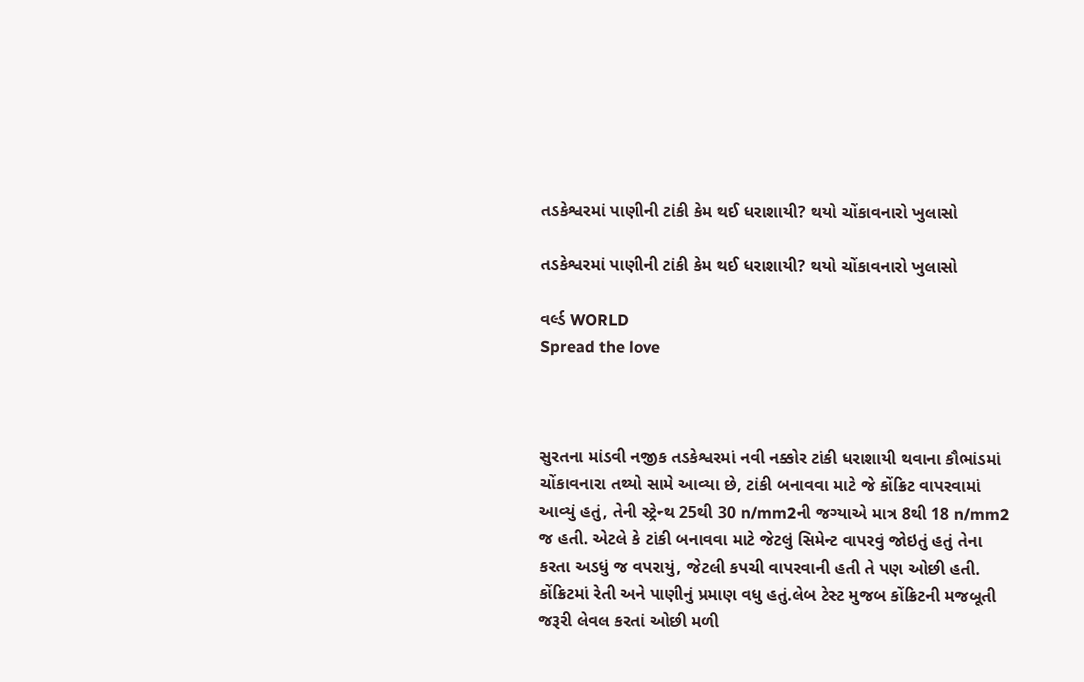તડકેશ્વરમાં પાણીની ટાંકી કેમ થઈ ધરાશાયી? થયો ચોંકાવનારો ખુલાસો

તડકેશ્વરમાં પાણીની ટાંકી કેમ થઈ ધરાશાયી? થયો ચોંકાવનારો ખુલાસો

વર્લ્ડ WORLD
Spread the love



સુરતના માંડવી નજીક તડકેશ્વરમાં નવી નક્કોર ટાંકી ધરાશાયી થવાના કૌભાંડમાં ચોંકાવનારા તથ્યો સામે આવ્યા છે, ટાંકી બનાવવા માટે જે કોંક્રિટ વાપરવામાં આવ્યું હતું, તેની સ્ટ્રેન્થ 25થી 30 n/mm2ની જગ્યાએ માત્ર 8થી 18 n/mm2 જ હતી. એટલે કે ટાંકી બનાવવા માટે જેટલું સિમેન્ટ વાપરવું જોઇતું હતું તેના કરતા અડધું જ વપરાયું, જેટલી કપચી વાપરવાની હતી તે પણ ઓછી હતી. કોંક્રિટમાં રેતી અને પાણીનું પ્રમાણ વધુ હતું.લેબ ટેસ્ટ મુજબ કોંક્રિટની મજબૂતી જરૂરી લેવલ કરતાં ઓછી મળી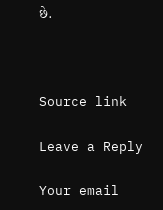છે.



Source link

Leave a Reply

Your email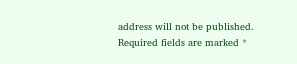address will not be published. Required fields are marked *